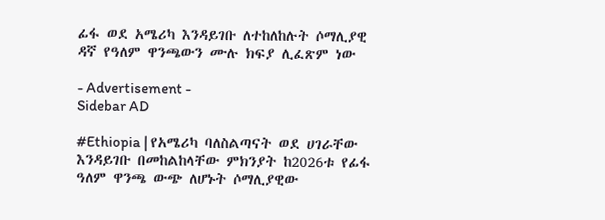ፊፋ ወደ አሜሪካ እንዳይገቡ ለተከለከሉት ሶማሊያዊ ዳኛ የዓለም ዋንጫውን ሙሉ ክፍያ ሊፈጽም ነው

- Advertisement -
Sidebar AD

#Ethiopia | የአሜሪካ ባለስልጣናት ወደ ሀገራቸው እንዳይገቡ በመከልከላቸው ምክንያት ከ2026ቱ የፊፋ ዓለም ዋንጫ ውጭ ለሆኑት ሶማሊያዊው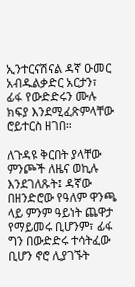ኢንተርናሽናል ዳኛ ዑመር አብዱልቃድር አርታን፣ ፊፋ የውድድሩን ሙሉ ክፍያ እንደሚፈጽምላቸው ሮይተርስ ዘገበ።

ለጉዳዩ ቅርበት ያላቸው ምንጮች ለዜና ወኪሉ እንደገለጹት፤ ዳኛው በዘንድሮው የዓለም ዋንጫ ላይ ምንም ዓይነት ጨዋታ የማይመሩ ቢሆንም፣ ፊፋ ግን በውድድሩ ተሳትፈው ቢሆን ኖሮ ሊያገኙት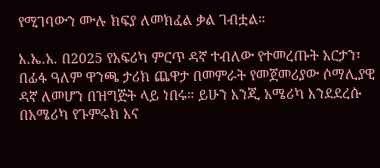የሚገባውን ሙሉ ክፍያ ለመክፈል ቃል ገብቷል።

እ.ኤ.አ. በ2025 የአፍሪካ ምርጥ ዳኛ ተብለው የተመረጡት አርታን፣ በፊፋ ዓለም ዋንጫ ታሪክ ጨዋታ በመምራት የመጀመሪያው ሶማሊያዊ ዳኛ ለመሆን በዝግጅት ላይ ነበሩ። ይሁን እንጂ አሜሪካ እንደደረሱ በአሜሪካ የጉምሩክ እና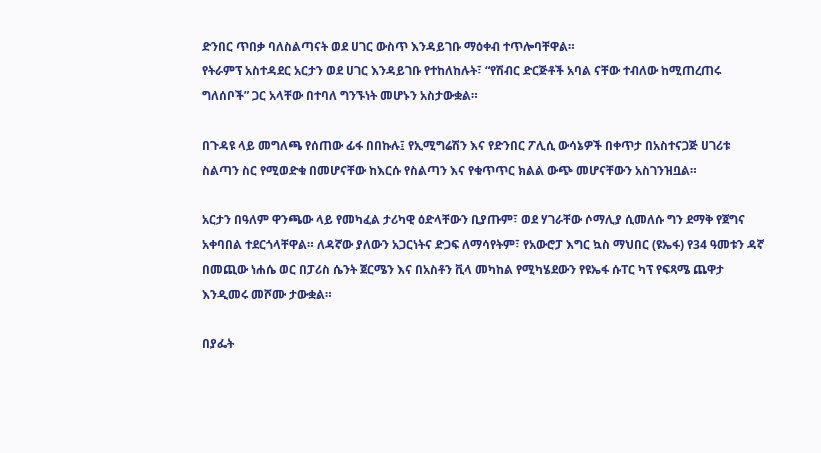ድንበር ጥበቃ ባለስልጣናት ወደ ሀገር ውስጥ እንዳይገቡ ማዕቀብ ተጥሎባቸዋል።
የትራምፕ አስተዳደር አርታን ወደ ሀገር እንዳይገቡ የተከለከሉት፣ “የሽብር ድርጅቶች አባል ናቸው ተብለው ከሚጠረጠሩ ግለሰቦች” ጋር አላቸው በተባለ ግንኙነት መሆኑን አስታውቋል።

በጉዳዩ ላይ መግለጫ የሰጠው ፊፋ በበኩሉ፤ የኢሚግሬሽን እና የድንበር ፖሊሲ ውሳኔዎች በቀጥታ በአስተናጋጅ ሀገሪቱ ስልጣን ስር የሚወድቁ በመሆናቸው ከእርሱ የስልጣን እና የቁጥጥር ክልል ውጭ መሆናቸውን አስገንዝቧል።

አርታን በዓለም ዋንጫው ላይ የመካፈል ታሪካዊ ዕድላቸውን ቢያጡም፣ ወደ ሃገራቸው ሶማሊያ ሲመለሱ ግን ደማቅ የጀግና አቀባበል ተደርጎላቸዋል። ለዳኛው ያለውን አጋርነትና ድጋፍ ለማሳየትም፣ የአውሮፓ እግር ኳስ ማህበር (ዩኤፋ) የ34 ዓመቱን ዳኛ በመጪው ነሐሴ ወር በፓሪስ ሴንት ጀርሜን እና በአስቶን ቪላ መካከል የሚካሄደውን የዩኤፋ ሱፐር ካፕ የፍጻሜ ጨዋታ እንዲመሩ መሾሙ ታውቋል።

በያፌት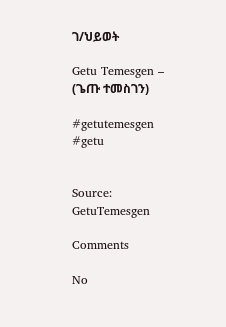ገ/ህይወት

Getu Temesgen – (ጌጡ ተመስገን)

#getutemesgen #getu


Source: GetuTemesgen

Comments

No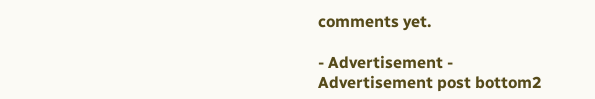comments yet.

- Advertisement -
Advertisement post bottom2